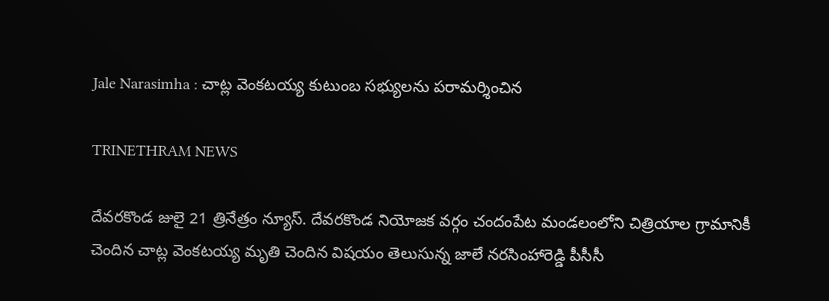Jale Narasimha : చాట్ల వెంకటయ్య కుటుంబ సభ్యులను పరామర్శించిన

TRINETHRAM NEWS

దేవరకొండ జులై 21 త్రినేత్రం న్యూస్. దేవరకొండ నియోజక వర్గం చందంపేట మండలంలోని చిత్రియాల గ్రామానికీ చెందిన చాట్ల వెంకటయ్య మృతి చెందిన విషయం తెలుసున్న జాలే నరసింహారెడ్డి పీసీసీ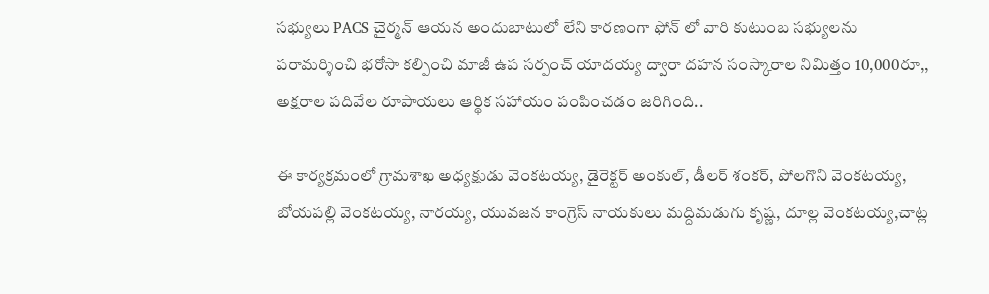సభ్యులు PACS చైర్మన్ ఆయన అందుబాటులో లేని కారణంగా ఫోన్ లో వారి కుటుంబ సభ్యులను పరామర్శించి భరోసా కల్పించి మాజీ ఉప సర్పంచ్ యాదయ్య ద్వారా దహన సంస్కారాల నిమిత్తం 10,000రూ,, అక్షరాల పదివేల రూపాయలు ఆర్థిక సహాయం పంపించడం జరిగింది..

ఈ కార్యక్రమంలో గ్రామశాఖ అధ్యక్షుడు వెంకటయ్య, డైరెక్టర్ అంకుల్, డీలర్ శంకర్, పోలగొని వెంకటయ్య, బోయపల్లి వెంకటయ్య, నారయ్య, యువజన కాంగ్రెస్ నాయకులు మద్దిమడుగు కృష్ణ, దూల్ల వెంకటయ్య,చాట్ల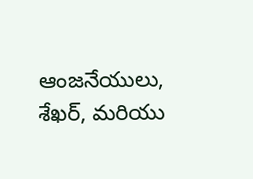ఆంజనేయులు, శేఖర్, మరియు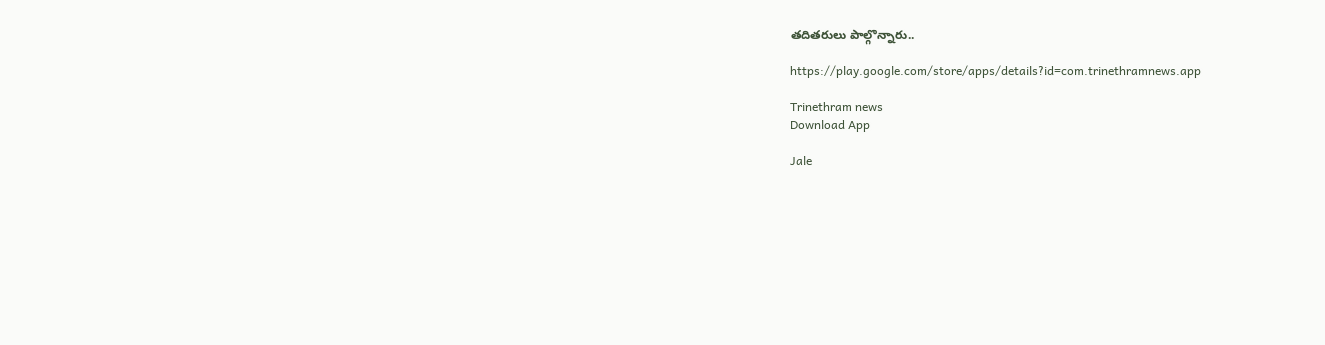తదితరులు పాల్గొన్నారు..

https://play.google.com/store/apps/details?id=com.trinethramnews.app

Trinethram news
Download App

Jale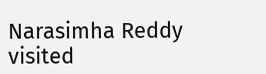Narasimha Reddy visited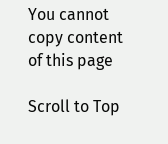You cannot copy content of this page

Scroll to Top